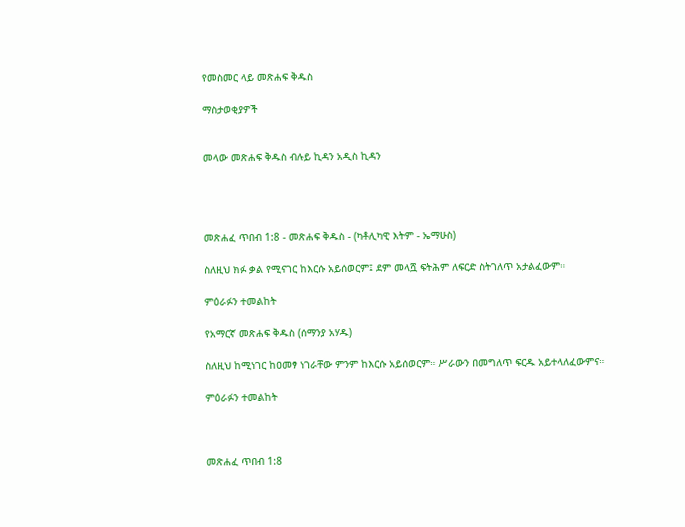የመስመር ላይ መጽሐፍ ቅዱስ

ማስታወቂያዎች


መላው መጽሐፍ ቅዱስ ብሉይ ኪዳን አዲስ ኪዳን




መጽሐፈ ጥበብ 1:8 - መጽሐፍ ቅዱስ - (ካቶሊካዊ እትም - ኤማሁስ)

ስለዚህ ክፉ ቃል የሚናገር ከእርሱ አይሰወርም፤ ደም መላሿ ፍትሕም ለፍርድ ስትገለጥ አታልፈውም።

ምዕራፉን ተመልከት

የአማርኛ መጽሐፍ ቅዱስ (ሰማንያ አሃዱ)

ስለዚህ ከሚነገር ከዐመፃ ነገራቸው ምንም ከእርሱ አይሰወርም። ሥራውን በመግለጥ ፍርዱ አይተላለፈውምና።

ምዕራፉን ተመልከት



መጽሐፈ ጥበብ 1:8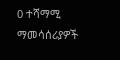0 ተሻማሚ ማመሳሰሪያዎች